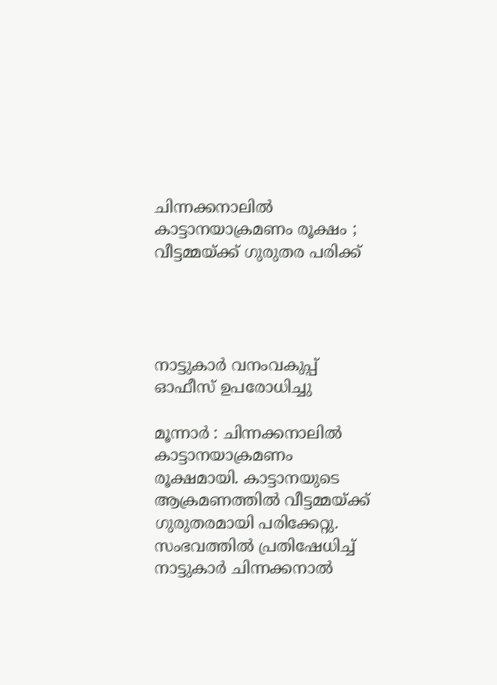ചിന്നക്കനാലിൽ‍ കാട്ടാനയാക്രമണം രൂക്ഷം ; വീട്ടമ്മയ്ക്ക് ഗുരുതര പരിക്ക്




നാട്ടുകാർ വനംവകുപ്പ് ഓഫീസ് ഉപരോധിച്ചു

മൂന്നാർ‍ : ചിന്നക്കനാലിൽ‍ കാട്ടാനയാക്രമണം രൂക്ഷമായി. കാട്ടാനയുടെ ആക്രമണത്തിൽ‍ വീട്ടമ്മയ്ക്ക് ഗുരുതരമായി പരിക്കേറ്റു. സംഭവത്തിൽ‍ പ്രതിഷേധിച്ച് നാട്ടുകാർ‍ ചിന്നക്കനാൽ‍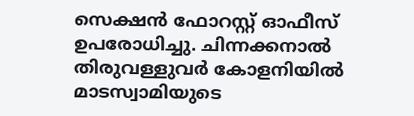സെക്ഷൻ‍ ഫോറസ്റ്റ് ഓഫീസ് ഉപരോധിച്ചു. ചിന്നക്കനാൽ‍ തിരുവള്ളുവർ‍ കോളനിയിൽ‍ മാടസ്വാമിയുടെ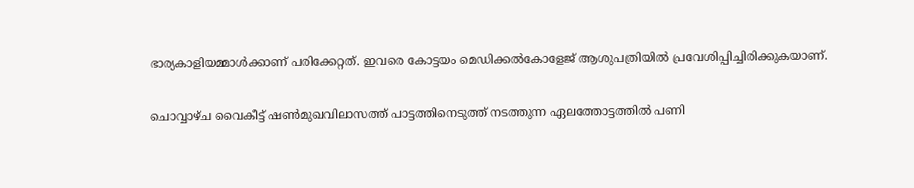ഭാര്യകാളിയമ്മാൾ‍ക്കാണ് പരിക്കേറ്റത്. ഇവരെ കോട്ടയം മെഡിക്കൽ‍കോളേജ് ആശുപത്രിയിൽ‍ പ്രവേശിപ്പിച്ചിരിക്കുകയാണ്.

ചൊവ്വാഴ്ച വൈകീട്ട് ഷണ്‍മുഖവിലാസത്ത് പാട്ടത്തിനെടുത്ത് നടത്തുന്ന ഏലത്തോട്ടത്തിൽ‍ പണി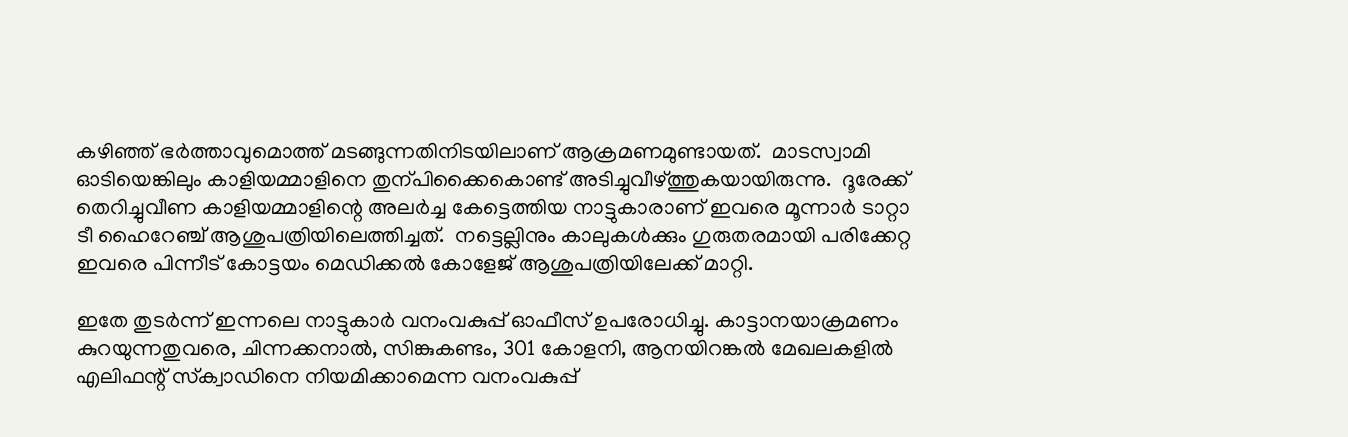കഴിഞ്ഞ് ഭർ‍ത്താവുമൊത്ത് മടങ്ങുന്നതിനിടയിലാണ് ആക്രമണമുണ്ടായത്.  മാടസ്വാമി ഓടിയെങ്കിലും കാളിയമ്മാളിനെ തുന്പിക്കൈകൊണ്ട് അടിച്ചുവീഴ്ത്തുകയായിരുന്നു.  ദൂരേക്ക് തെറിച്ചുവീണ കാളിയമ്മാളിന്റെ അലർ‍ച്ച കേട്ടെത്തിയ നാട്ടുകാരാണ് ഇവരെ മൂന്നാർ‍ ടാറ്റാ ടീ ഹൈറേഞ്ച് ആശുപത്രിയിലെത്തിച്ചത്.  നട്ടെല്ലിനും കാലുകൾ‍ക്കും ഗുരുതരമായി പരിക്കേറ്റ ഇവരെ പിന്നീട് കോട്ടയം മെഡിക്കൽ‍ കോളേജ് ആശുപത്രിയിലേക്ക് മാറ്റി.

ഇതേ തുടർ‍ന്ന് ഇന്നലെ നാട്ടുകാർ‍ വനംവകുപ്പ് ഓഫീസ് ഉപരോധിച്ചു. കാട്ടാനയാക്രമണം കുറയുന്നതുവരെ, ചിന്നക്കനാൽ‍, സിങ്കുകണ്ടം, 301 കോളനി, ആനയിറങ്കൽ‍ മേഖലകളിൽ‍ എലിഫന്റ് സ്‌ക്വാഡിനെ നിയമിക്കാമെന്ന വനംവകുപ്പ്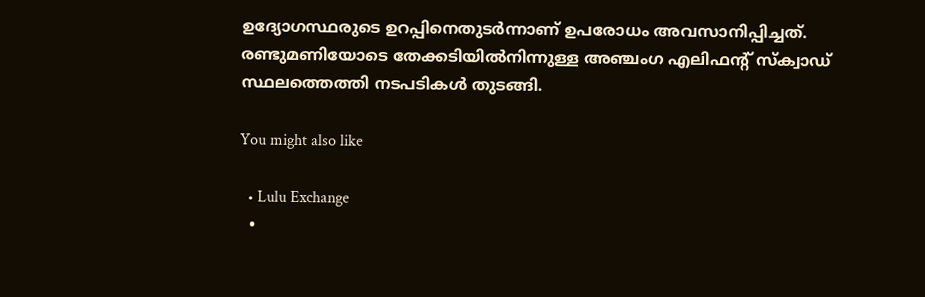ഉദ്യോഗസ്ഥരുടെ ഉറപ്പിനെതുടർ‍ന്നാണ് ഉപരോധം അവസാനിപ്പിച്ചത്.   രണ്ടുമണിയോടെ തേക്കടിയിൽ‍നിന്നുള്ള അഞ്ചംഗ എലിഫന്റ് സ്‌ക്വാഡ് സ്ഥലത്തെത്തി നടപടികൾ‍ തുടങ്ങി.

You might also like

  • Lulu Exchange
  •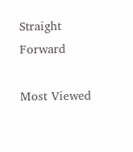Straight Forward

Most Viewed